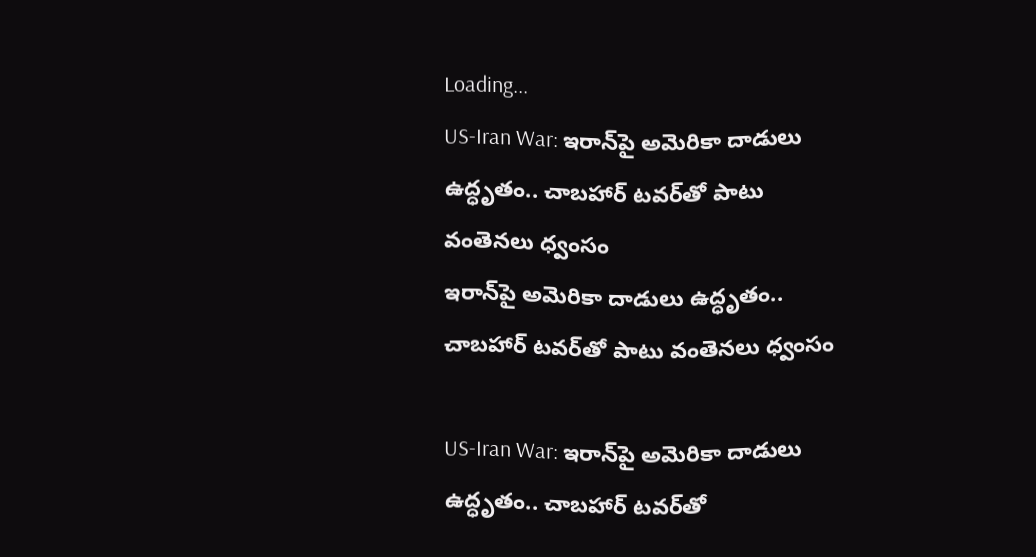Loading...
US-Iran War: ఇరాన్‌పై అమెరికా దాడులు ఉద్ధృతం.. చాబహార్‌ టవర్‌తో పాటు వంతెనలు ధ్వంసం
ఇరాన్‌పై అమెరికా దాడులు ఉద్ధృతం.. చాబహార్‌ టవర్‌తో పాటు వంతెనలు ధ్వంసం

US-Iran War: ఇరాన్‌పై అమెరికా దాడులు ఉద్ధృతం.. చాబహార్‌ టవర్‌తో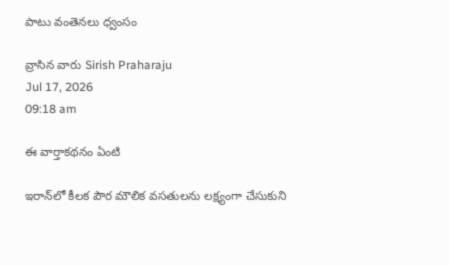పాటు వంతెనలు ధ్వంసం

వ్రాసిన వారు Sirish Praharaju
Jul 17, 2026
09:18 am

ఈ వార్తాకథనం ఏంటి

ఇరాన్‌లో కీలక పౌర మౌలిక వసతులను లక్ష్యంగా చేసుకుని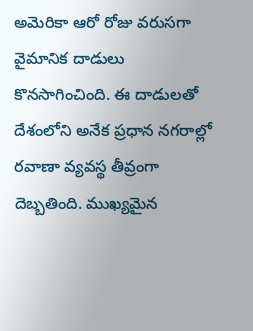అమెరికా ఆరో రోజు వరుసగా వైమానిక దాడులు కొనసాగించింది. ఈ దాడులతో దేశంలోని అనేక ప్రధాన నగరాల్లో రవాణా వ్యవస్థ తీవ్రంగా దెబ్బతింది. ముఖ్యమైన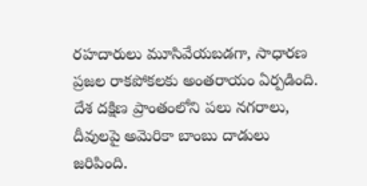రహదారులు మూసివేయబడగా, సాధారణ ప్రజల రాకపోకలకు అంతరాయం ఏర్పడింది. దేశ దక్షిణ ప్రాంతంలోని పలు నగరాలు, దీవులపై అమెరికా బాంబు దాడులు జరిపింది.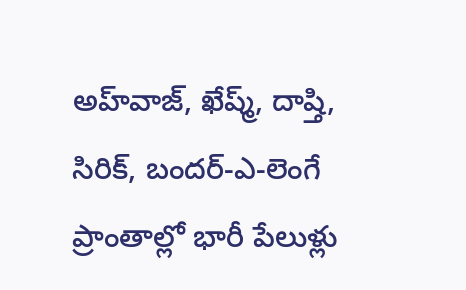అహ్‌వాజ్‌, ఖేష్మ్‌, దాష్తి, సిరిక్‌, బందర్‌-ఎ-లెంగే ప్రాంతాల్లో భారీ పేలుళ్లు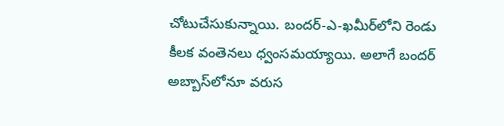చోటుచేసుకున్నాయి. బందర్‌-ఎ-ఖమీర్‌లోని రెండు కీలక వంతెనలు ధ్వంసమయ్యాయి. అలాగే బందర్‌ అబ్బాస్‌లోనూ వరుస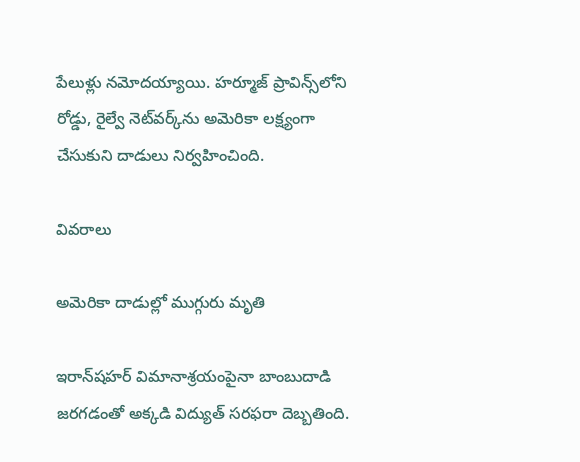పేలుళ్లు నమోదయ్యాయి. హర్మూజ్‌ ప్రావిన్స్‌లోని రోడ్డు, రైల్వే నెట్‌వర్క్‌ను అమెరికా లక్ష్యంగా చేసుకుని దాడులు నిర్వహించింది.

వివరాలు

అమెరికా దాడుల్లో ముగ్గురు మృతి

ఇరాన్‌షహర్‌ విమానాశ్రయంపైనా బాంబుదాడి జరగడంతో అక్కడి విద్యుత్‌ సరఫరా దెబ్బతింది.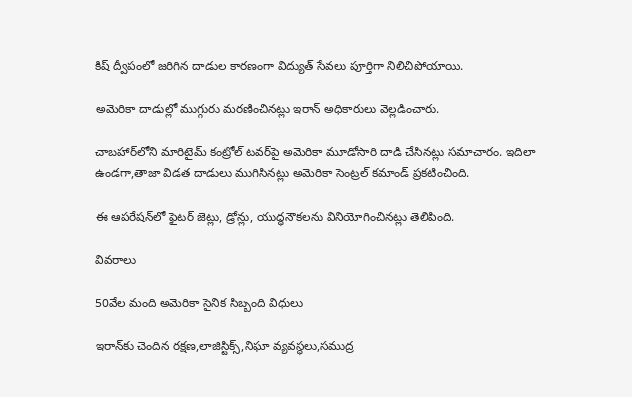కిష్‌ ద్వీపంలో జరిగిన దాడుల కారణంగా విద్యుత్‌ సేవలు పూర్తిగా నిలిచిపోయాయి.

అమెరికా దాడుల్లో ముగ్గురు మరణించినట్లు ఇరాన్‌ అధికారులు వెల్లడించారు.

చాబహార్‌లోని మారిటైమ్‌ కంట్రోల్‌ టవర్‌పై అమెరికా మూడోసారి దాడి చేసినట్లు సమాచారం. ఇదిలా ఉండగా,తాజా విడత దాడులు ముగిసినట్లు అమెరికా సెంట్రల్‌ కమాండ్‌ ప్రకటించింది.

ఈ ఆపరేషన్‌లో ఫైటర్‌ జెట్లు, డ్రోన్లు, యుద్ధనౌకలను వినియోగించినట్లు తెలిపింది.

వివరాలు

50వేల మంది అమెరికా సైనిక సిబ్బంది విధులు

ఇరాన్‌కు చెందిన రక్షణ,లాజిస్టిక్స్‌,నిఘా వ్యవస్థలు,సముద్ర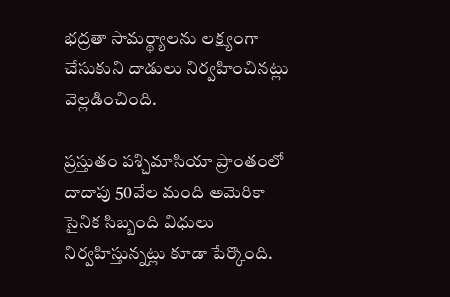భద్రతా సామర్థ్యాలను లక్ష్యంగా చేసుకుని దాడులు నిర్వహించినట్లు వెల్లడించింది.

ప్రస్తుతం పశ్చిమాసియా ప్రాంతంలో దాదాపు 50వేల మంది అమెరికా సైనిక సిబ్బంది విధులు నిర్వహిస్తున్నట్లు కూడా పేర్కొంది.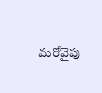మరోవైపు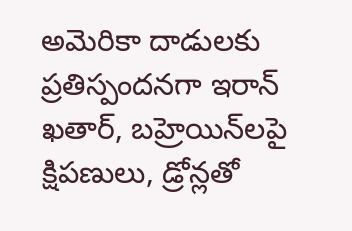అమెరికా దాడులకు ప్రతిస్పందనగా ఇరాన్‌ ఖతార్‌, బహ్రెయిన్‌లపై క్షిపణులు, డ్రోన్లతో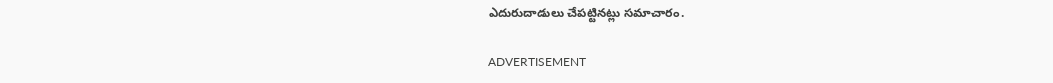ఎదురుదాడులు చేపట్టినట్లు సమాచారం.

ADVERTISEMENT